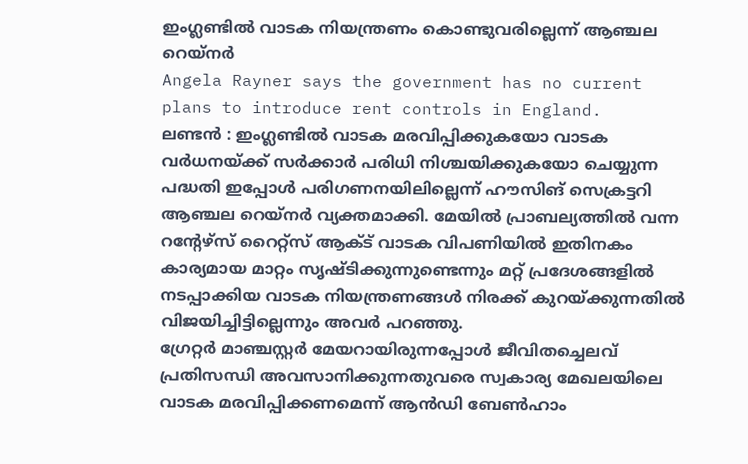ഇംഗ്ലണ്ടിൽ വാടക നിയന്ത്രണം കൊണ്ടുവരില്ലെന്ന് ആഞ്ചല റെയ്നർ
Angela Rayner says the government has no current plans to introduce rent controls in England.
ലണ്ടൻ : ഇംഗ്ലണ്ടിൽ വാടക മരവിപ്പിക്കുകയോ വാടക വർധനയ്ക്ക് സർക്കാർ പരിധി നിശ്ചയിക്കുകയോ ചെയ്യുന്ന പദ്ധതി ഇപ്പോൾ പരിഗണനയിലില്ലെന്ന് ഹൗസിങ് സെക്രട്ടറി ആഞ്ചല റെയ്നർ വ്യക്തമാക്കി. മേയിൽ പ്രാബല്യത്തിൽ വന്ന റന്റേഴ്സ് റൈറ്റ്സ് ആക്ട് വാടക വിപണിയിൽ ഇതിനകം കാര്യമായ മാറ്റം സൃഷ്ടിക്കുന്നുണ്ടെന്നും മറ്റ് പ്രദേശങ്ങളിൽ നടപ്പാക്കിയ വാടക നിയന്ത്രണങ്ങൾ നിരക്ക് കുറയ്ക്കുന്നതിൽ വിജയിച്ചിട്ടില്ലെന്നും അവർ പറഞ്ഞു.
ഗ്രേറ്റർ മാഞ്ചസ്റ്റർ മേയറായിരുന്നപ്പോൾ ജീവിതച്ചെലവ് പ്രതിസന്ധി അവസാനിക്കുന്നതുവരെ സ്വകാര്യ മേഖലയിലെ വാടക മരവിപ്പിക്കണമെന്ന് ആൻഡി ബേൺഹാം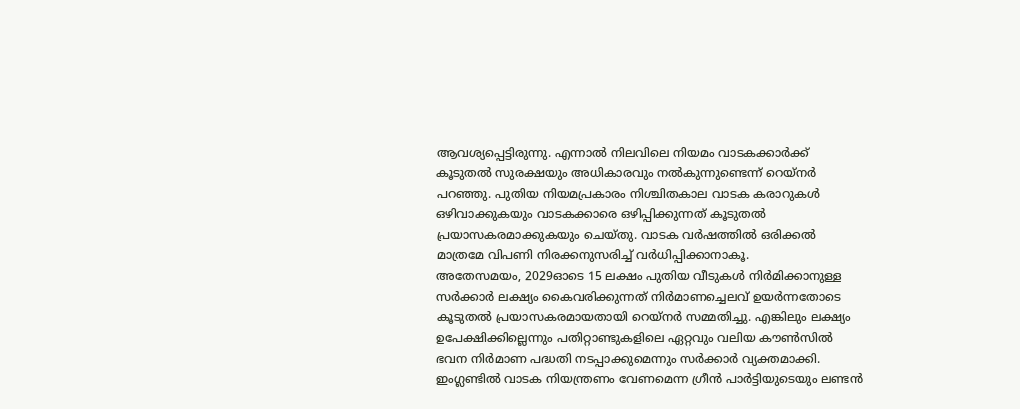ആവശ്യപ്പെട്ടിരുന്നു. എന്നാൽ നിലവിലെ നിയമം വാടകക്കാർക്ക് കൂടുതൽ സുരക്ഷയും അധികാരവും നൽകുന്നുണ്ടെന്ന് റെയ്നർ പറഞ്ഞു. പുതിയ നിയമപ്രകാരം നിശ്ചിതകാല വാടക കരാറുകൾ ഒഴിവാക്കുകയും വാടകക്കാരെ ഒഴിപ്പിക്കുന്നത് കൂടുതൽ പ്രയാസകരമാക്കുകയും ചെയ്തു. വാടക വർഷത്തിൽ ഒരിക്കൽ മാത്രമേ വിപണി നിരക്കനുസരിച്ച് വർധിപ്പിക്കാനാകൂ.
അതേസമയം, 2029ഓടെ 15 ലക്ഷം പുതിയ വീടുകൾ നിർമിക്കാനുള്ള സർക്കാർ ലക്ഷ്യം കൈവരിക്കുന്നത് നിർമാണച്ചെലവ് ഉയർന്നതോടെ കൂടുതൽ പ്രയാസകരമായതായി റെയ്നർ സമ്മതിച്ചു. എങ്കിലും ലക്ഷ്യം ഉപേക്ഷിക്കില്ലെന്നും പതിറ്റാണ്ടുകളിലെ ഏറ്റവും വലിയ കൗൺസിൽ ഭവന നിർമാണ പദ്ധതി നടപ്പാക്കുമെന്നും സർക്കാർ വ്യക്തമാക്കി. ഇംഗ്ലണ്ടിൽ വാടക നിയന്ത്രണം വേണമെന്ന ഗ്രീൻ പാർട്ടിയുടെയും ലണ്ടൻ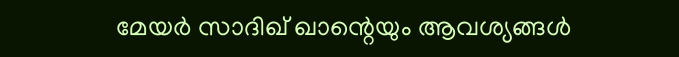മേയർ സാദിഖ് ഖാന്റെയും ആവശ്യങ്ങൾ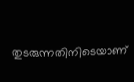തുടരുന്നതിനിടെയാണ്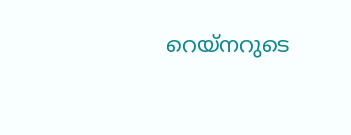റെയ്നറുടെ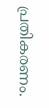പ്രതികരണം.